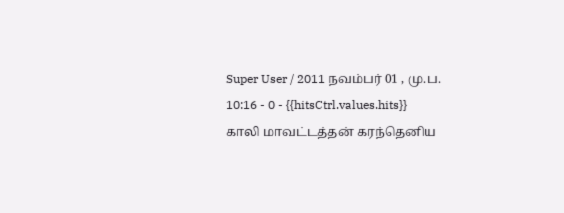Super User / 2011 நவம்பர் 01 , மு.ப. 10:16 - 0 - {{hitsCtrl.values.hits}}
காலி மாவட்டத்தன் கரந்தெனிய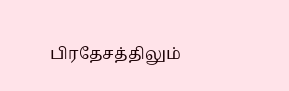பிரதேசத்திலும்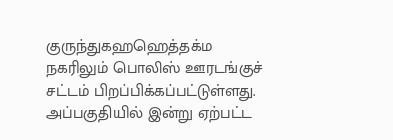குருந்துகஹஹெத்தக்ம நகரிலும் பொலிஸ் ஊரடங்குச் சட்டம் பிறப்பிக்கப்பட்டுள்ளது. அப்பகுதியில் இன்று ஏற்பட்ட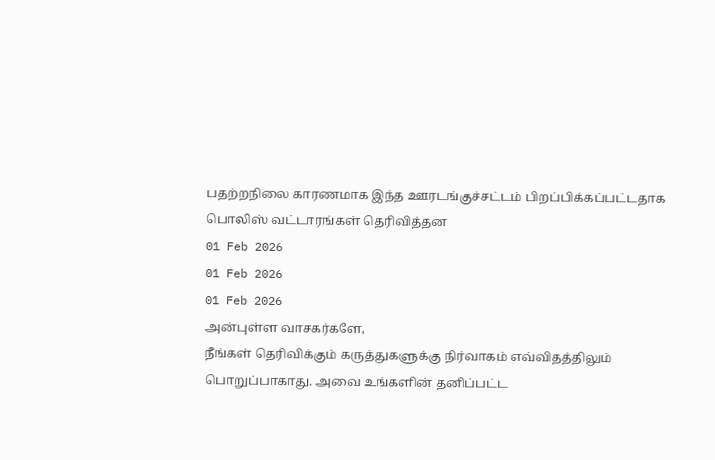பதற்றநிலை காரணமாக இந்த ஊரடங்குச்சட்டம் பிறப்பிக்கப்பட்டதாக பொலிஸ் வட்டாரங்கள் தெரிவித்தன
01 Feb 2026
01 Feb 2026
01 Feb 2026
அன்புள்ள வாசகர்களே,
நீங்கள் தெரிவிக்கும் கருத்துகளுக்கு நிர்வாகம் எவ்விதத்திலும் பொறுப்பாகாது. அவை உங்களின் தனிப்பட்ட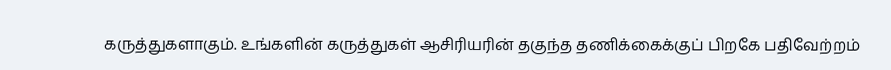கருத்துகளாகும். உங்களின் கருத்துகள் ஆசிரியரின் தகுந்த தணிக்கைக்குப் பிறகே பதிவேற்றம்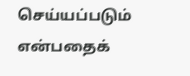செய்யப்படும் என்பதைக்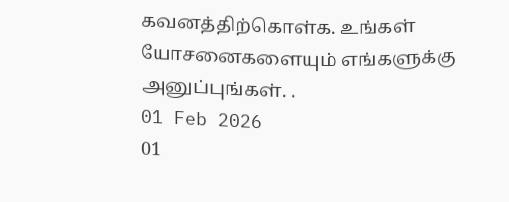கவனத்திற்கொள்க. உங்கள் யோசனைகளையும் எங்களுக்கு அனுப்புங்கள். .
01 Feb 2026
01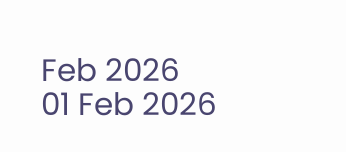Feb 2026
01 Feb 2026